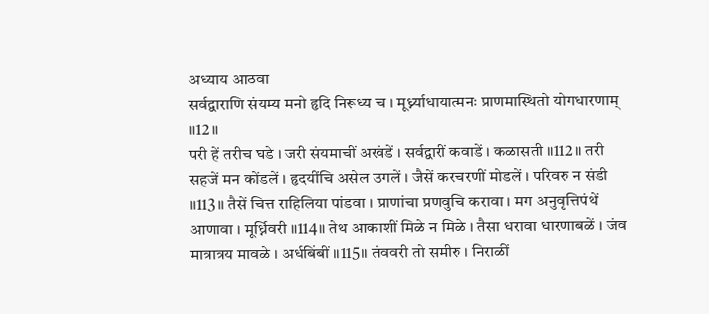अध्याय आठवा
सर्वद्वाराणि संयम्य मनो हृदि निरूध्य च । मूर्ध्न्याधायात्मनः प्राणमास्थितो योगधारणाम् ॥12॥
परी हें तरीच घडे । जरी संयमाचीं अखंडें । सर्वद्वारीं कवाडें । कळासती ॥112॥ तरी सहजें मन कोंडलें । हृदयींचि असेल उगलें । जैसें करचरणीं मोडलें । परिवरु न संडी ॥113॥ तैसें चित्त राहिलिया पांडवा । प्राणांचा प्रणवुचि करावा । मग अनुवृत्तिपंथें आणावा । मूर्ध्निवरी ॥114॥ तेथ आकाशीं मिळे न मिळे । तैसा धरावा धारणाबळें । जंव मात्रात्रय मावळे । अर्धबिंबीं ॥115॥ तंववरी तो समीरु । निराळीं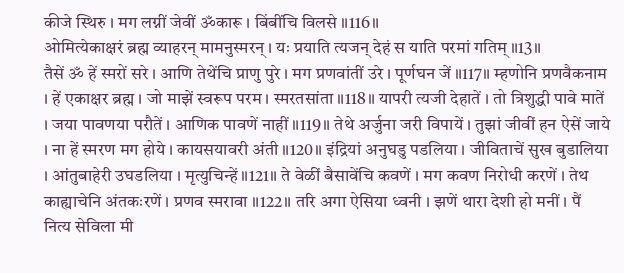कीजे स्थिरु । मग लग्नीं जेवीं ॐकारू । बिंबींचि विलसे ॥116॥
ओमित्येकाक्षरं ब्रह्म व्याहरन् मामनुस्मरन् । यः प्रयाति त्यजन् देहं स याति परमां गतिम् ॥13॥
तैसें ॐ हें स्मरों सरे । आणि तेथेंचि प्राणु पुरे । मग प्रणवांतीं उरे । पूर्णघन जें ॥117॥ म्हणोनि प्रणवैकनाम । हें एकाक्षर ब्रह्म । जो माझें स्वरूप परम । स्मरतसांता ॥118॥ यापरी त्यजी देहातें । तो त्रिशुद्धी पावे मातें । जया पावणया परौतें । आणिक पावणें नाहीं ॥119॥ तेथे अर्जुना जरी विपायें । तुझां जीवीं हन ऐसें जाये । ना हें स्मरण मग होये । कायसयावरी अंती ॥120॥ इंद्रियां अनुघडु पडलिया । जीविताचें सुख बुडालिया । आंतुबाहेरी उघडलिया । मृत्युचिन्हें ॥121॥ ते वेळीं बैसावेंचि कवणें । मग कवण निरोधी करणें । तेथ काह्याचेनि अंतकःरणें । प्रणव स्मरावा ॥122॥ तरि अगा ऐसिया ध्वनी । झणें थारा देशी हो मनीं । पैं नित्य सेविला मी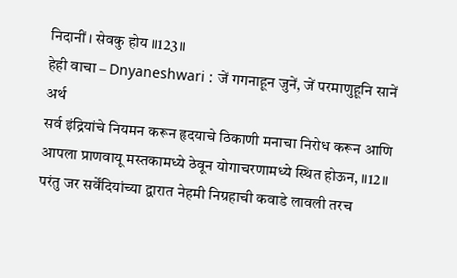निदानीं । सेवकु होय ॥123॥
हेही वाचा – Dnyaneshwari : जें गगनाहून जुनें, जें परमाणुहूनि सानें
अर्थ
सर्व इंद्रियांचे नियमन करून हृदयाचे ठिकाणी मनाचा निरोध करून आणि आपला प्राणवायू मस्तकामध्ये ठेवून योगाचरणामध्ये स्थित होऊन, ॥12॥
परंतु जर सर्वेंदियांच्या द्वारात नेहमी निग्रहाची कवाडे लावली तरच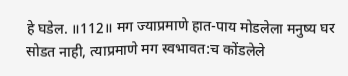हे घडेल. ॥112॥ मग ज्याप्रमाणे हात-पाय मोडलेला मनुष्य घर सोडत नाही, त्याप्रमाणे मग स्वभावत:च कोंडलेले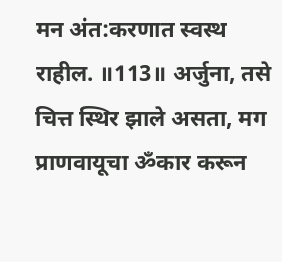मन अंत:करणात स्वस्थ राहील. ॥113॥ अर्जुना, तसे चित्त स्थिर झाले असता, मग प्राणवायूचा ॐकार करून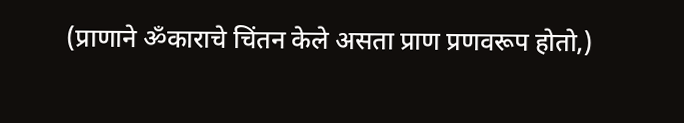(प्राणाने ॐकाराचे चिंतन केले असता प्राण प्रणवरूप होतो,)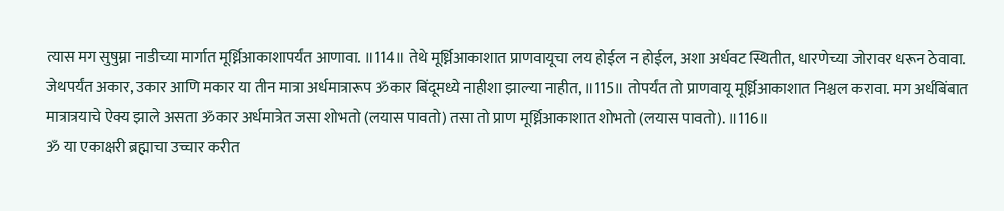त्यास मग सुषुम्ना नाडीच्या मार्गात मूर्ध्निआकाशापर्यंत आणावा. ॥114॥ तेथे मूर्ध्निआकाशात प्राणवायूचा लय होईल न होईल, अशा अर्धवट स्थितीत, धारणेच्या जोरावर धरून ठेवावा. जेथपर्यंत अकार, उकार आणि मकार या तीन मात्रा अर्धमात्रारूप ॐकार बिंदूमध्ये नाहीशा झाल्या नाहीत, ॥115॥ तोपर्यंत तो प्राणवायू मूर्ध्निआकाशात निश्चल करावा. मग अर्धबिंबात मात्रात्रयाचे ऐक्य झाले असता ॐकार अर्धमात्रेत जसा शोभतो (लयास पावतो) तसा तो प्राण मूर्ध्निआकाशात शोभतो (लयास पावतो). ॥116॥
ॐ या एकाक्षरी ब्रह्माचा उच्चार करीत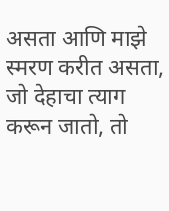असता आणि माझे स्मरण करीत असता, जो देहाचा त्याग करून जातो, तो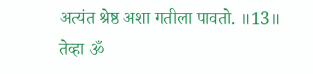अत्यंत श्रेष्ठ अशा गतीला पावतो. ॥13॥
तेव्हा ॐ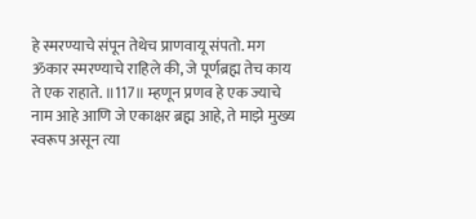हे स्मरण्याचे संपून तेथेच प्राणवायू संपतो. मग ॐकार स्मरण्याचे राहिले की, जे पूर्णब्रह्म तेच काय ते एक राहाते. ॥117॥ म्हणून प्रणव हे एक ज्याचे नाम आहे आणि जे एकाक्षर ब्रह्म आहे, ते माझे मुख्य स्वरूप असून त्या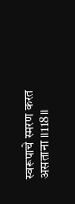स्वरूपाचे स्मरण करत असताना ॥118॥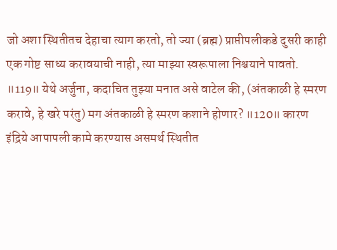जो अशा स्थितीतच देहाचा त्याग करतो, तो ज्या (ब्रह्म) प्राप्तीपलीकडे दुसरी काही एक गोष्ट साध्य करावयाची नाही, त्या माझ्या स्वरूपाला निश्चयाने पावतो. ॥119॥ येथे अर्जुना, कदाचित तुझ्या मनात असे वाटेल की, (अंतकाळी हे स्मरण करावे, हे खरे परंतु) मग अंतकाळी हे स्मरण कशाने होणार? ॥120॥ कारण इंद्रिये आपापली कामे करण्यास असमर्थ स्थितीत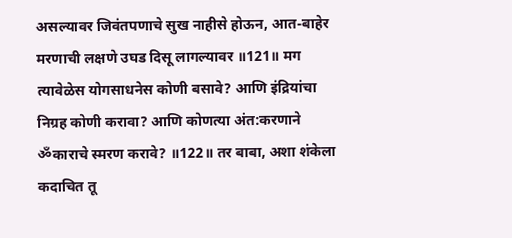असल्यावर जिवंतपणाचे सुख नाहीसे होऊन, आत-बाहेर मरणाची लक्षणे उघड दिसू लागल्यावर ॥121॥ मग त्यावेळेस योगसाधनेस कोणी बसावे? आणि इंद्रियांचा निग्रह कोणी करावा? आणि कोणत्या अंत:करणाने ॐकाराचे स्मरण करावे? ॥122॥ तर बाबा, अशा शंकेला कदाचित तू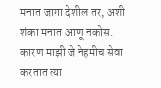मनात जागा देशील तर, अशी शंका मनात आणू नकोस. कारण माझी जे नेहमीच सेवा करतात त्या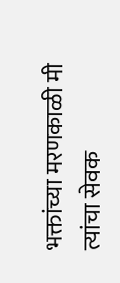भक्तांच्या मरणकाळी मी त्यांचा सेवक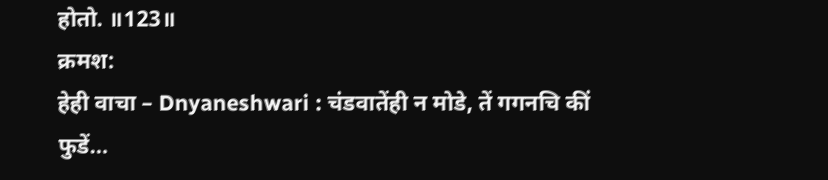होतो. ॥123॥
क्रमश:
हेही वाचा – Dnyaneshwari : चंडवातेंही न मोडे, तें गगनचि कीं फुडें…